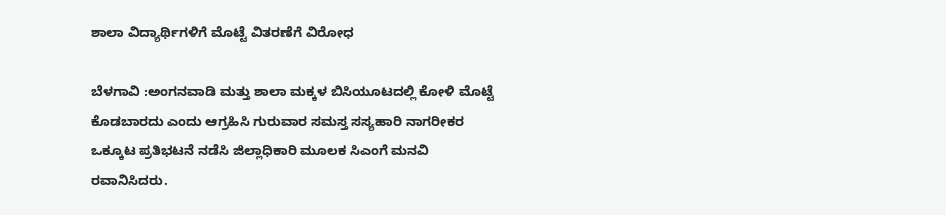ಶಾಲಾ ವಿದ್ಯಾರ್ಥಿಗಳಿಗೆ ಮೊಟ್ಟೆ ವಿತರಣೆಗೆ ವಿರೋಧ

ಬೆಳಗಾವಿ :ಅಂಗನವಾಡಿ ಮತ್ತು ಶಾಲಾ ಮಕ್ಕಳ ಬಿಸಿಯೂಟದಲ್ಲಿ ಕೋಳಿ ಮೊಟ್ಟೆ ಕೊಡಬಾರದು ಎಂದು ಆಗ್ರಹಿಸಿ ಗುರುವಾರ ಸಮಸ್ತ ಸಸ್ಯಹಾರಿ ನಾಗರೀಕರ ಒಕ್ಕೂಟ ಪ್ರತಿಭಟನೆ ನಡೆಸಿ ಜಿಲ್ಲಾಧಿಕಾರಿ ಮೂಲಕ ಸಿಎಂಗೆ ಮನವಿ ರವಾನಿಸಿದರು.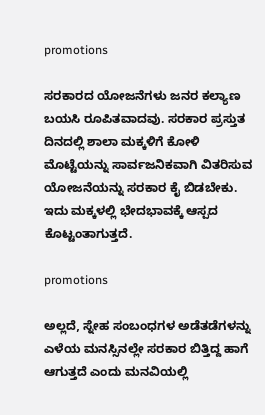promotions

ಸರಕಾರದ ಯೋಜನೆಗಳು ಜನರ ಕಲ್ಯಾಣ ಬಯಸಿ ರೂಪಿತವಾದವು. ಸರಕಾರ ಪ್ರಸ್ತುತ ದಿನದಲ್ಲಿ ಶಾಲಾ ಮಕ್ಕಳಿಗೆ ಕೋಳಿ ಮೊಟ್ಟೆಯನ್ನು ಸಾರ್ವಜನಿಕವಾಗಿ ವಿತರಿಸುವ ಯೋಜನೆಯನ್ನು ಸರಕಾರ ಕೈ ಬಿಡಬೇಕು. ಇದು ಮಕ್ಕಳಲ್ಲಿ ಭೇದಭಾವಕ್ಕೆ ಆಸ್ಪದ ಕೊಟ್ಟಂತಾಗುತ್ತದೆ.

promotions

ಅಲ್ಲದೆ, ಸ್ನೇಹ ಸಂಬಂಧಗಳ ಅಡೆತಡೆಗಳನ್ನು ಎಳೆಯ ಮನಸ್ಸಿನಲ್ಲೇ ಸರಕಾರ ಬಿತ್ತಿದ್ದ ಹಾಗೆ ಆಗುತ್ತದೆ ಎಂದು ಮನವಿಯಲ್ಲಿ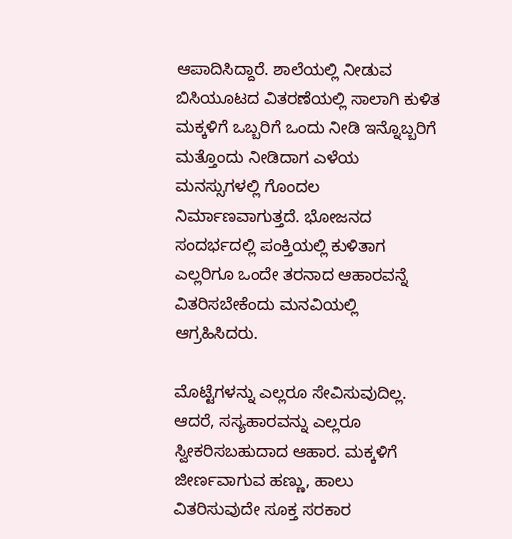ಆಪಾದಿಸಿದ್ದಾರೆ. ಶಾಲೆಯಲ್ಲಿ ನೀಡುವ ಬಿಸಿಯೂಟದ ವಿತರಣೆಯಲ್ಲಿ ಸಾಲಾಗಿ ಕುಳಿತ ಮಕ್ಕಳಿಗೆ ಒಬ್ಬರಿಗೆ ಒಂದು ನೀಡಿ ಇನ್ನೊಬ್ಬರಿಗೆ ಮತ್ತೊಂದು ನೀಡಿದಾಗ ಎಳೆಯ ಮನಸ್ಸುಗಳಲ್ಲಿ ಗೊಂದಲ‌ ನಿರ್ಮಾಣವಾಗುತ್ತದೆ. ಭೋಜನದ ಸಂದರ್ಭದಲ್ಲಿ ಪಂಕ್ತಿಯಲ್ಲಿ ಕುಳಿತಾಗ ಎಲ್ಲರಿಗೂ ಒಂದೇ ತರನಾದ ಆಹಾರವನ್ನೆ ವಿತರಿಸಬೇಕೆಂದು ಮನವಿಯಲ್ಲಿ‌ ಆಗ್ರಹಿಸಿದರು.

ಮೊಟ್ಟೆಗಳನ್ನು ಎಲ್ಲರೂ ಸೇವಿಸುವುದಿಲ್ಲ. ಆದರೆ, ಸಸ್ಯಹಾರವನ್ನು ಎಲ್ಲರೂ ಸ್ವೀಕರಿಸಬಹುದಾದ ಆಹಾರ. ಮಕ್ಕಳಿಗೆ ಜೀರ್ಣವಾಗುವ ಹಣ್ಣು, ಹಾಲು ವಿತರಿಸುವುದೇ ಸೂಕ್ತ ಸರಕಾರ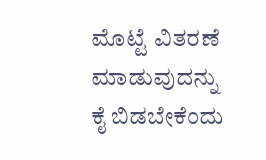ಮೊಟ್ಟೆ ವಿತರಣೆ ಮಾಡುವುದನ್ನು ಕೈ ಬಿಡಬೇಕೆಂದು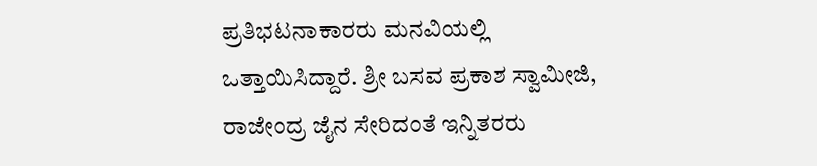ಪ್ರತಿಭಟನಾಕಾರರು ಮನವಿಯಲ್ಲಿ ಒತ್ತಾಯಿಸಿದ್ದಾರೆ. ಶ್ರೀ ಬಸವ ಪ್ರಕಾಶ ಸ್ವಾಮೀಜಿ, ರಾಜೇಂದ್ರ ಜೈನ ಸೇರಿದಂತೆ ಇನ್ನಿತರರು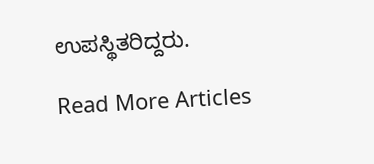ಉಪಸ್ಥಿತರಿದ್ದರು.

Read More Articles